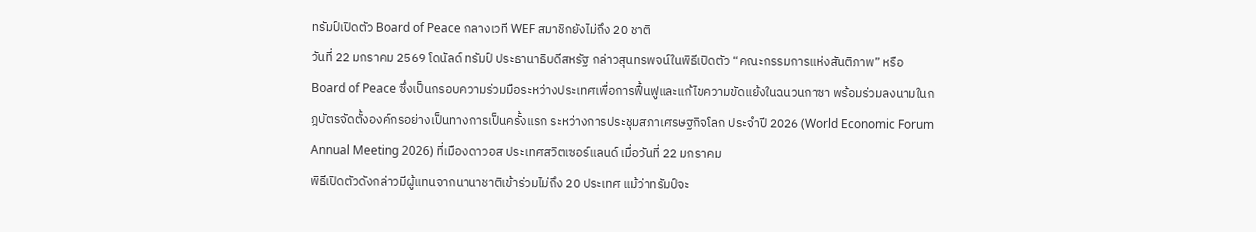ทรัมป์เปิดตัว Board of Peace กลางเวที WEF สมาชิกยังไม่ถึง 20 ชาติ
วันที่ 22 มกราคม 2569 โดนัลด์ ทรัมป์ ประธานาธิบดีสหรัฐ กล่าวสุนทรพจน์ในพิธีเปิดตัว “คณะกรรมการแห่งสันติภาพ” หรือ Board of Peace ซึ่งเป็นกรอบความร่วมมือระหว่างประเทศเพื่อการฟื้นฟูและแก้ไขความขัดแย้งในฉนวนกาซา พร้อมร่วมลงนามในกฎบัตรจัดตั้งองค์กรอย่างเป็นทางการเป็นครั้งแรก ระหว่างการประชุมสภาเศรษฐกิจโลก ประจำปี 2026 (World Economic Forum Annual Meeting 2026) ที่เมืองดาวอส ประเทศสวิตเซอร์แลนด์ เมื่อวันที่ 22 มกราคม
พิธีเปิดตัวดังกล่าวมีผู้แทนจากนานาชาติเข้าร่วมไม่ถึง 20 ประเทศ แม้ว่าทรัมป์จะ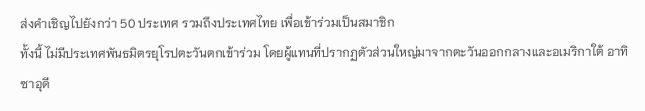ส่งคำเชิญไปยังกว่า 50 ประเทศ รวมถึงประเทศไทย เพื่อเข้าร่วมเป็นสมาชิก
ทั้งนี้ ไม่มีประเทศพันธมิตรยุโรปตะวันตกเข้าร่วม โดยผู้แทนที่ปรากฏตัวส่วนใหญ่มาจากตะวันออกกลางและอเมริกาใต้ อาทิ ซาอุดี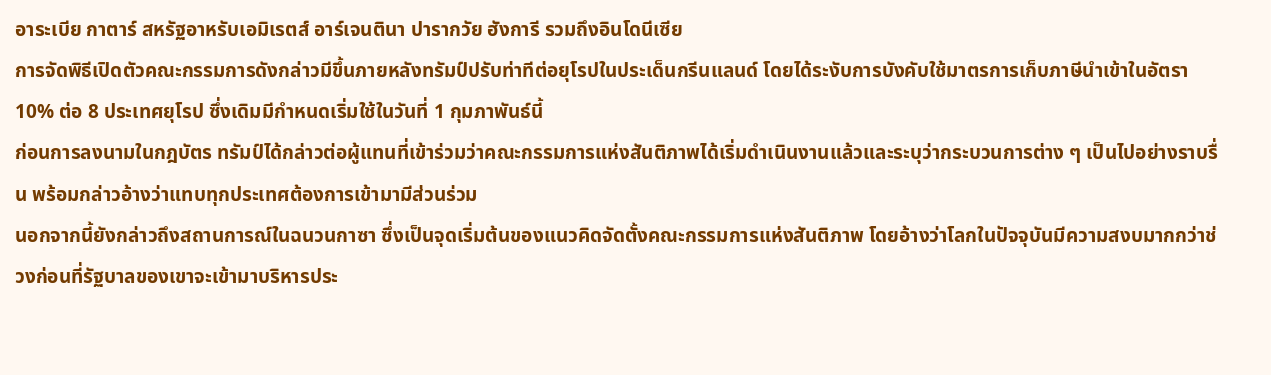อาระเบีย กาตาร์ สหรัฐอาหรับเอมิเรตส์ อาร์เจนตินา ปารากวัย ฮังการี รวมถึงอินโดนีเซีย
การจัดพิธีเปิดตัวคณะกรรมการดังกล่าวมีขึ้นภายหลังทรัมป์ปรับท่าทีต่อยุโรปในประเด็นกรีนแลนด์ โดยได้ระงับการบังคับใช้มาตรการเก็บภาษีนำเข้าในอัตรา 10% ต่อ 8 ประเทศยุโรป ซึ่งเดิมมีกำหนดเริ่มใช้ในวันที่ 1 กุมภาพันธ์นี้
ก่อนการลงนามในกฎบัตร ทรัมป์ได้กล่าวต่อผู้แทนที่เข้าร่วมว่าคณะกรรมการแห่งสันติภาพได้เริ่มดำเนินงานแล้วและระบุว่ากระบวนการต่าง ๆ เป็นไปอย่างราบรื่น พร้อมกล่าวอ้างว่าแทบทุกประเทศต้องการเข้ามามีส่วนร่วม
นอกจากนี้ยังกล่าวถึงสถานการณ์ในฉนวนกาซา ซึ่งเป็นจุดเริ่มต้นของแนวคิดจัดตั้งคณะกรรมการแห่งสันติภาพ โดยอ้างว่าโลกในปัจจุบันมีความสงบมากกว่าช่วงก่อนที่รัฐบาลของเขาจะเข้ามาบริหารประ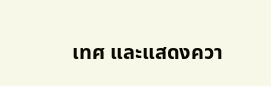เทศ และแสดงควา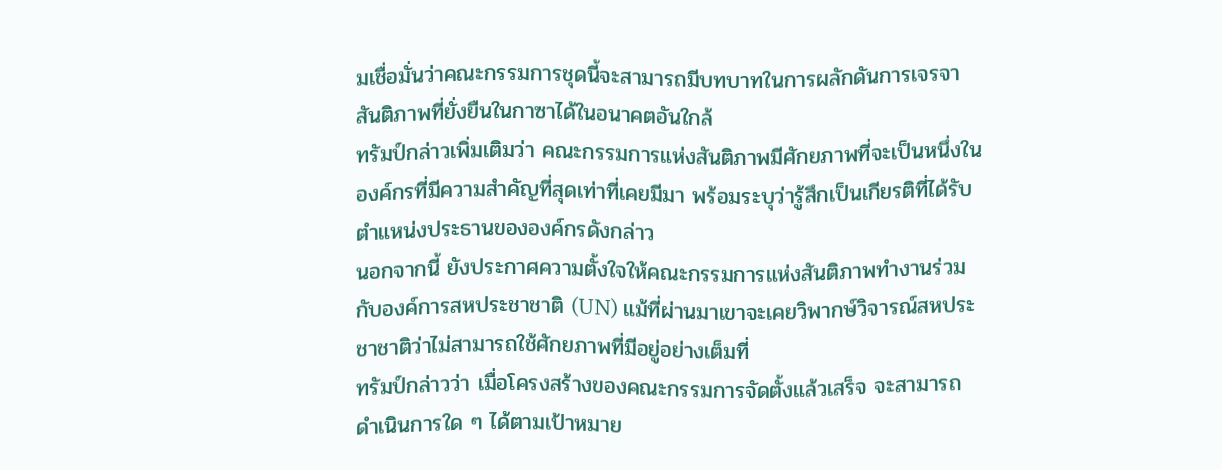มเชื่อมั่นว่าคณะกรรมการชุดนี้จะสามารถมีบทบาทในการผลักดันการเจรจาสันติภาพที่ยั่งยืนในกาซาได้ในอนาคตอันใกล้
ทรัมป์กล่าวเพิ่มเติมว่า คณะกรรมการแห่งสันติภาพมีศักยภาพที่จะเป็นหนึ่งในองค์กรที่มีความสำคัญที่สุดเท่าที่เคยมีมา พร้อมระบุว่ารู้สึกเป็นเกียรติที่ได้รับตำแหน่งประธานขององค์กรดังกล่าว
นอกจากนี้ ยังประกาศความตั้งใจให้คณะกรรมการแห่งสันติภาพทำงานร่วมกับองค์การสหประชาชาติ (UN) แม้ที่ผ่านมาเขาจะเคยวิพากษ์วิจารณ์สหประชาชาติว่าไม่สามารถใช้ศักยภาพที่มีอยู่อย่างเต็มที่
ทรัมป์กล่าวว่า เมื่อโครงสร้างของคณะกรรมการจัดตั้งแล้วเสร็จ จะสามารถดำเนินการใด ๆ ได้ตามเป้าหมาย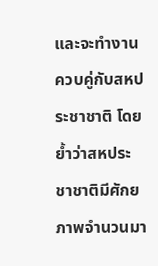และจะทำงานควบคู่กับสหประชาชาติ โดยย้ำว่าสหประชาชาติมีศักยภาพจำนวนมา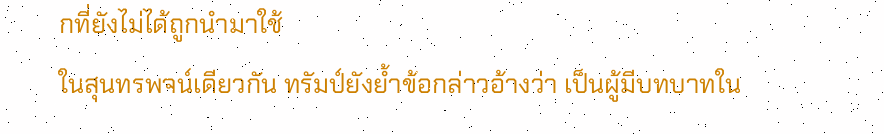กที่ยังไม่ได้ถูกนำมาใช้
ในสุนทรพจน์เดียวกัน ทรัมป์ยังย้ำข้อกล่าวอ้างว่า เป็นผู้มีบทบาทใน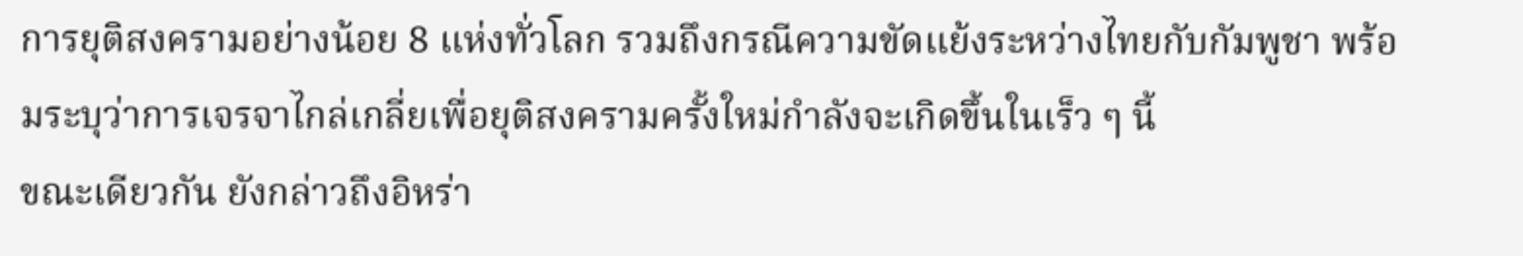การยุติสงครามอย่างน้อย 8 แห่งทั่วโลก รวมถึงกรณีความขัดแย้งระหว่างไทยกับกัมพูชา พร้อมระบุว่าการเจรจาไกล่เกลี่ยเพื่อยุติสงครามครั้งใหม่กำลังจะเกิดขึ้นในเร็ว ๆ นี้
ขณะเดียวกัน ยังกล่าวถึงอิหร่า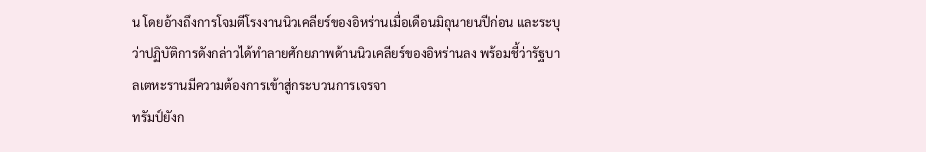น โดยอ้างถึงการโจมตีโรงงานนิวเคลียร์ของอิหร่านเมื่อเดือนมิถุนายนปีก่อน และระบุว่าปฏิบัติการดังกล่าวได้ทำลายศักยภาพด้านนิวเคลียร์ของอิหร่านลง พร้อมชี้ว่ารัฐบาลเตหะรานมีความต้องการเข้าสู่กระบวนการเจรจา
ทรัมป์ยังก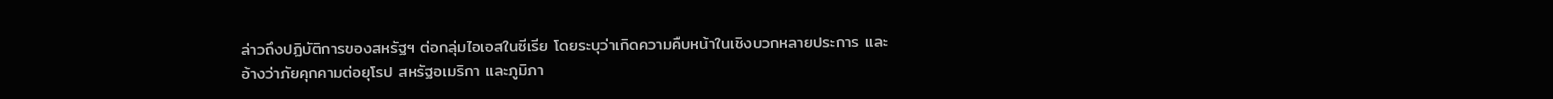ล่าวถึงปฏิบัติการของสหรัฐฯ ต่อกลุ่มไอเอสในซีเรีย โดยระบุว่าเกิดความคืบหน้าในเชิงบวกหลายประการ และอ้างว่าภัยคุกคามต่อยุโรป สหรัฐอเมริกา และภูมิภา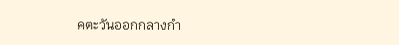คตะวันออกกลางกำ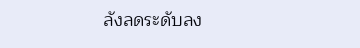ลังลดระดับลง